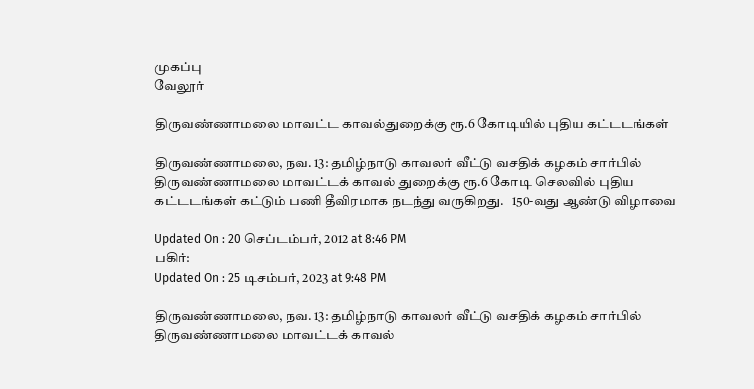முகப்பு
வேலூர்

திருவண்ணாமலை மாவட்ட காவல்துறைக்கு ரூ.6 கோடியில் புதிய கட்டடங்கள்

திருவண்ணாமலை, நவ. 13: தமிழ்நாடு காவலர் வீட்டு வசதிக் கழகம் சார்பில் திருவண்ணாமலை மாவட்டக் காவல் துறைக்கு ரூ.6 கோடி செலவில் புதிய கட்டடங்கள் கட்டும் பணி தீவிரமாக நடந்து வருகிறது.   150-வது ஆண்டு விழாவை

Updated On : 20 செப்டம்பர், 2012 at 8:46 PM
பகிர்:
Updated On : 25 டிசம்பர், 2023 at 9:48 PM

திருவண்ணாமலை, நவ. 13: தமிழ்நாடு காவலர் வீட்டு வசதிக் கழகம் சார்பில் திருவண்ணாமலை மாவட்டக் காவல்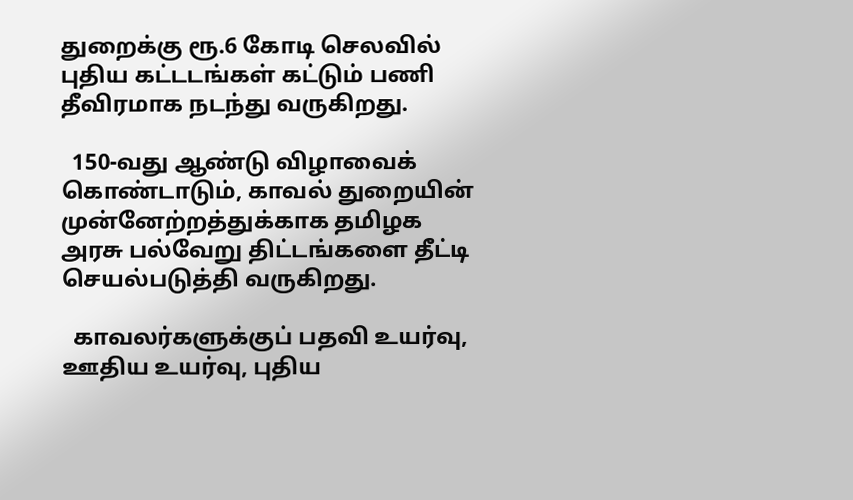துறைக்கு ரூ.6 கோடி செலவில் புதிய கட்டடங்கள் கட்டும் பணி தீவிரமாக நடந்து வருகிறது.

  150-வது ஆண்டு விழாவைக் கொண்டாடும், காவல் துறையின் முன்னேற்றத்துக்காக தமிழக அரசு பல்வேறு திட்டங்களை தீட்டி செயல்படுத்தி வருகிறது.

  காவலர்களுக்குப் பதவி உயர்வு, ஊதிய உயர்வு, புதிய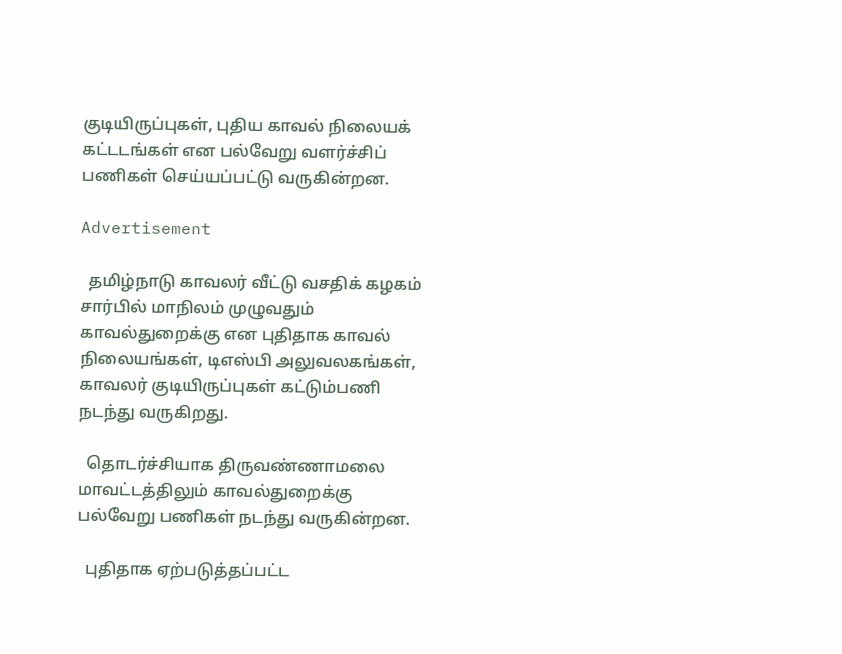குடியிருப்புகள், புதிய காவல் நிலையக் கட்டடங்கள் என பல்வேறு வளர்ச்சிப் பணிகள் செய்யப்பட்டு வருகின்றன.

Advertisement

  தமிழ்நாடு காவலர் வீட்டு வசதிக் கழகம் சார்பில் மாநிலம் முழுவதும் காவல்துறைக்கு என புதிதாக காவல் நிலையங்கள், டிஎஸ்பி அலுவலகங்கள், காவலர் குடியிருப்புகள் கட்டும்பணி நடந்து வருகிறது.

  தொடர்ச்சியாக திருவண்ணாமலை மாவட்டத்திலும் காவல்துறைக்கு பல்வேறு பணிகள் நடந்து வருகின்றன.

  புதிதாக ஏற்படுத்தப்பட்ட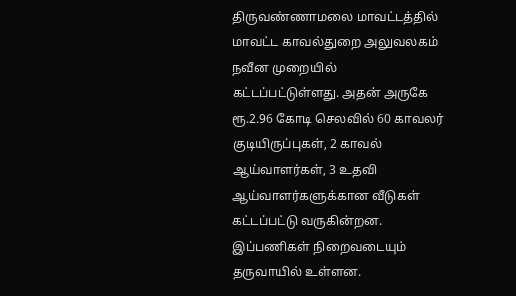திருவண்ணாமலை மாவட்டத்தில் மாவட்ட காவல்துறை அலுவலகம் நவீன முறையில் கட்டப்பட்டுள்ளது. அதன் அருகே ரூ.2.96 கோடி செலவில் 60 காவலர் குடியிருப்புகள், 2 காவல் ஆய்வாளர்கள், 3 உதவி ஆய்வாளர்களுக்கான வீடுகள் கட்டப்பட்டு வருகின்றன. இப்பணிகள் நிறைவடையும் தருவாயில் உள்ளன.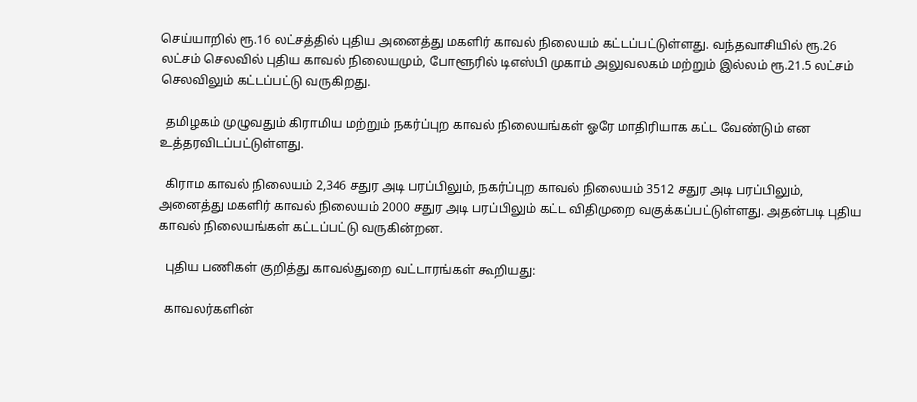செய்யாறில் ரூ.16 லட்சத்தில் புதிய அனைத்து மகளிர் காவல் நிலையம் கட்டப்பட்டுள்ளது. வந்தவாசியில் ரூ.26 லட்சம் செலவில் புதிய காவல் நிலையமும், போளூரில் டிஎஸ்பி முகாம் அலுவலகம் மற்றும் இல்லம் ரூ.21.5 லட்சம் செலவிலும் கட்டப்பட்டு வருகிறது.

  தமிழகம் முழுவதும் கிராமிய மற்றும் நகர்ப்புற காவல் நிலையங்கள் ஓரே மாதிரியாக கட்ட வேண்டும் என உத்தரவிடப்பட்டுள்ளது.

  கிராம காவல் நிலையம் 2,346 சதுர அடி பரப்பிலும், நகர்ப்புற காவல் நிலையம் 3512 சதுர அடி பரப்பிலும், அனைத்து மகளிர் காவல் நிலையம் 2000 சதுர அடி பரப்பிலும் கட்ட விதிமுறை வகுக்கப்பட்டுள்ளது. அதன்படி புதிய காவல் நிலையங்கள் கட்டப்பட்டு வருகின்றன.

  புதிய பணிகள் குறித்து காவல்துறை வட்டாரங்கள் கூறியது:

  காவலர்களின்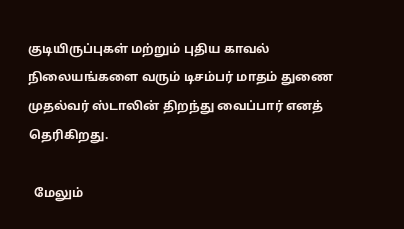குடியிருப்புகள் மற்றும் புதிய காவல் நிலையங்களை வரும் டிசம்பர் மாதம் துணை முதல்வர் ஸ்டாலின் திறந்து வைப்பார் எனத் தெரிகிறது.

  மேலும்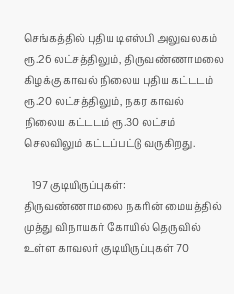செங்கத்தில் புதிய டிஎஸ்பி அலுவலகம் ரூ.26 லட்சத்திலும், திருவண்ணாமலை கிழக்கு காவல் நிலைய புதிய கட்டடம் ரூ.20 லட்சத்திலும், நகர காவல் நிலைய கட்டடம் ரூ.30 லட்சம் செலவிலும் கட்டப்பட்டு வருகிறது.

   197 குடியிருப்புகள்: திருவண்ணாமலை நகரின் மையத்தில் முத்து விநாயகர் கோயில் தெருவில் உள்ள காவலர் குடியிருப்புகள் 70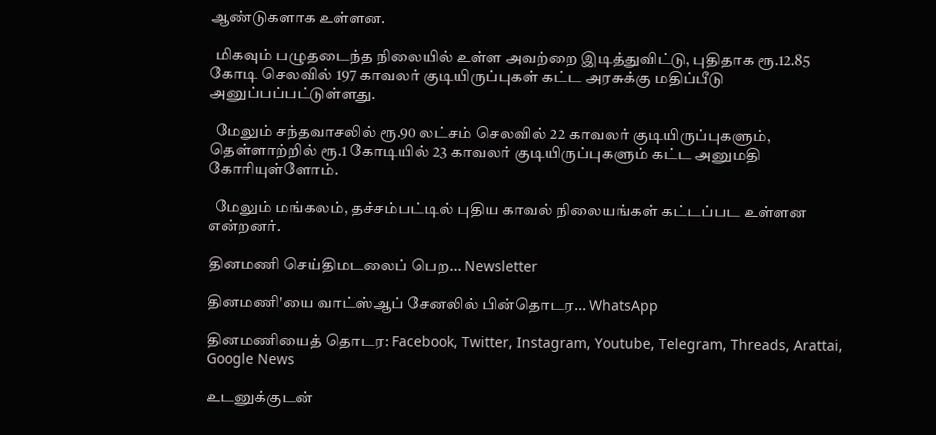ஆண்டுகளாக உள்ளன.

  மிகவும் பழுதடைந்த நிலையில் உள்ள அவற்றை இடித்துவிட்டு, புதிதாக ரூ.12.85 கோடி செலவில் 197 காவலர் குடியிருப்புகள் கட்ட அரசுக்கு மதிப்பீடு அனுப்பப்பட்டுள்ளது.

  மேலும் சந்தவாசலில் ரூ.90 லட்சம் செலவில் 22 காவலர் குடியிருப்புகளும், தெள்ளாற்றில் ரூ.1 கோடியில் 23 காவலர் குடியிருப்புகளும் கட்ட அனுமதி கோரியுள்ளோம்.

  மேலும் மங்கலம், தச்சம்பட்டில் புதிய காவல் நிலையங்கள் கட்டப்பட உள்ளன என்றனர்.

தினமணி செய்திமடலைப் பெற... Newsletter

தினமணி'யை வாட்ஸ்ஆப் சேனலில் பின்தொடர... WhatsApp

தினமணியைத் தொடர: Facebook, Twitter, Instagram, Youtube, Telegram, Threads, Arattai, Google News

உடனுக்குடன்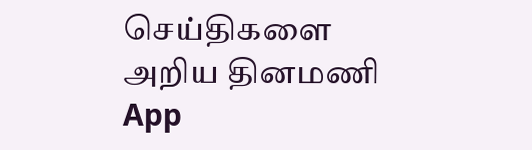செய்திகளை அறிய தினமணி App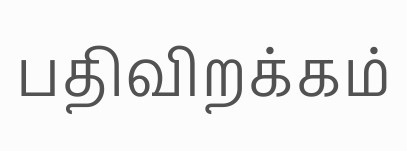பதிவிறக்கம்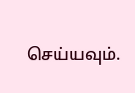செய்யவும்.